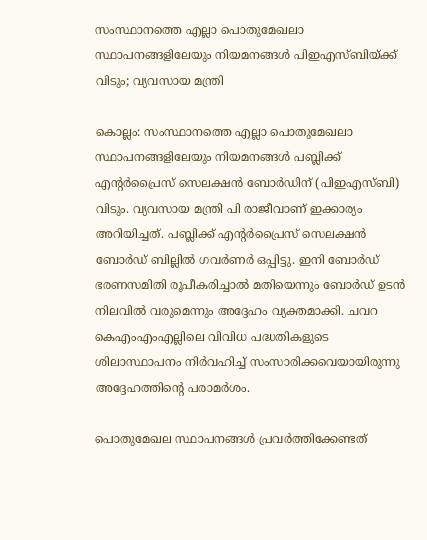സംസ്ഥാനത്തെ എല്ലാ പൊതുമേഖലാ സ്ഥാപനങ്ങളിലേയും നിയമനങ്ങൾ പിഇഎസ്ബിയ്ക്ക് വിടും; വ്യവസായ മന്ത്രി

കൊല്ലം: സംസ്ഥാനത്തെ എല്ലാ പൊതുമേഖലാ സ്ഥാപനങ്ങളിലേയും നിയമനങ്ങൾ പബ്ലിക്ക് എന്റർപ്രൈസ് സെലക്ഷൻ ബോർഡിന് (പിഇഎസ്ബി) വിടും. വ്യവസായ മന്ത്രി പി രാജീവാണ് ഇക്കാര്യം അറിയിച്ചത്. പബ്ലിക്ക് എന്റർപ്രൈസ് സെലക്ഷൻ ബോർഡ് ബില്ലിൽ ഗവർണർ ഒപ്പിട്ടു. ഇനി ബോർഡ് ഭരണസമിതി രൂപീകരിച്ചാൽ മതിയെന്നും ബോർഡ് ഉടൻ നിലവിൽ വരുമെന്നും അദ്ദേഹം വ്യക്തമാക്കി. ചവറ കെഎംഎംഎല്ലിലെ വിവിധ പദ്ധതികളുടെ ശിലാസ്ഥാപനം നിർവഹിച്ച് സംസാരിക്കവെയായിരുന്നു അദ്ദേഹത്തിന്റെ പരാമർശം.

പൊതുമേഖല സ്ഥാപനങ്ങൾ പ്രവർത്തിക്കേണ്ടത്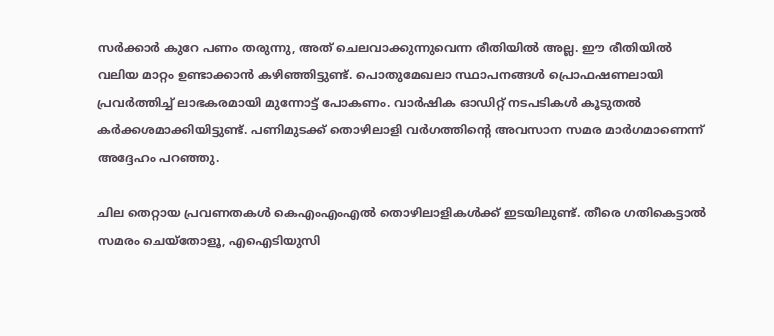സർക്കാർ കുറേ പണം തരുന്നു, അത് ചെലവാക്കുന്നുവെന്ന രീതിയിൽ അല്ല. ഈ രീതിയിൽ വലിയ മാറ്റം ഉണ്ടാക്കാൻ കഴിഞ്ഞിട്ടുണ്ട്. പൊതുമേഖലാ സ്ഥാപനങ്ങൾ പ്രൊഫഷണലായി പ്രവർത്തിച്ച് ലാഭകരമായി മുന്നോട്ട് പോകണം. വാർഷിക ഓഡിറ്റ് നടപടികൾ കൂടുതൽ കർക്കശമാക്കിയിട്ടുണ്ട്. പണിമുടക്ക് തൊഴിലാളി വർഗത്തിന്റെ അവസാന സമര മാർഗമാണെന്ന് അദ്ദേഹം പറഞ്ഞു.

ചില തെറ്റായ പ്രവണതകൾ കെഎംഎംഎൽ തൊഴിലാളികൾക്ക് ഇടയിലുണ്ട്. തീരെ ഗതികെട്ടാൽ സമരം ചെയ്‌തോളൂ, എഐടിയുസി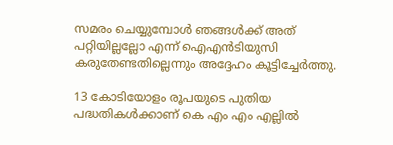സമരം ചെയ്യുമ്പോൾ ഞങ്ങൾക്ക് അത് പറ്റിയില്ലല്ലോ എന്ന് ഐഎൻടിയുസി കരുതേണ്ടതില്ലെന്നും അദ്ദേഹം കൂട്ടിച്ചേർത്തു.

13 കോടിയോളം രൂപയുടെ പുതിയ പദ്ധതികൾക്കാണ് കെ എം എം എല്ലിൽ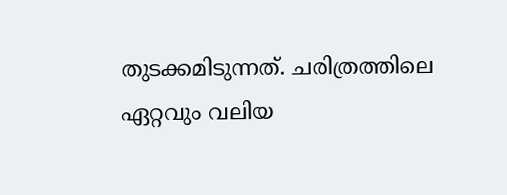തുടക്കമിടുന്നത്. ചരിത്രത്തിലെ ഏറ്റവും വലിയ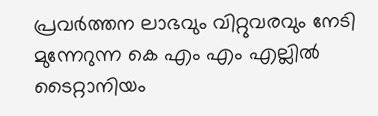പ്രവർത്തന ലാഭവും വിറ്റുവരവും നേടി മുന്നേറുന്ന കെ എം എം എല്ലിൽ ടൈറ്റാനിയം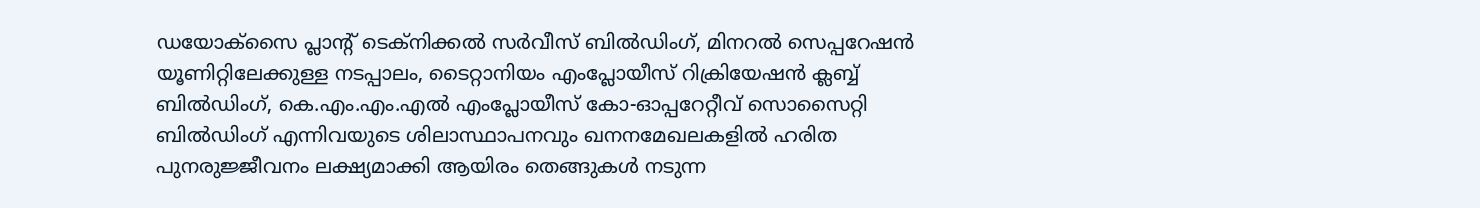ഡയോക്‌സൈ പ്ലാന്റ് ടെക്നിക്കൽ സർവീസ് ബിൽഡിംഗ്, മിനറൽ സെപ്പറേഷൻ യൂണിറ്റിലേക്കുള്ള നടപ്പാലം, ടൈറ്റാനിയം എംപ്ലോയീസ് റിക്രിയേഷൻ ക്ലബ്ബ് ബിൽഡിംഗ്, കെ.എം.എം.എൽ എംപ്ലോയീസ് കോ-ഓപ്പറേറ്റീവ് സൊസൈറ്റി ബിൽഡിംഗ് എന്നിവയുടെ ശിലാസ്ഥാപനവും ഖനനമേഖലകളിൽ ഹരിത പുനരുജ്ജീവനം ലക്ഷ്യമാക്കി ആയിരം തെങ്ങുകൾ നടുന്ന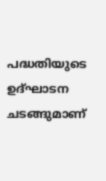പദ്ധതിയുടെ ഉദ്ഘാടന ചടങ്ങുമാണ്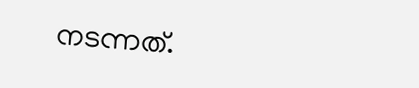നടന്നത്.